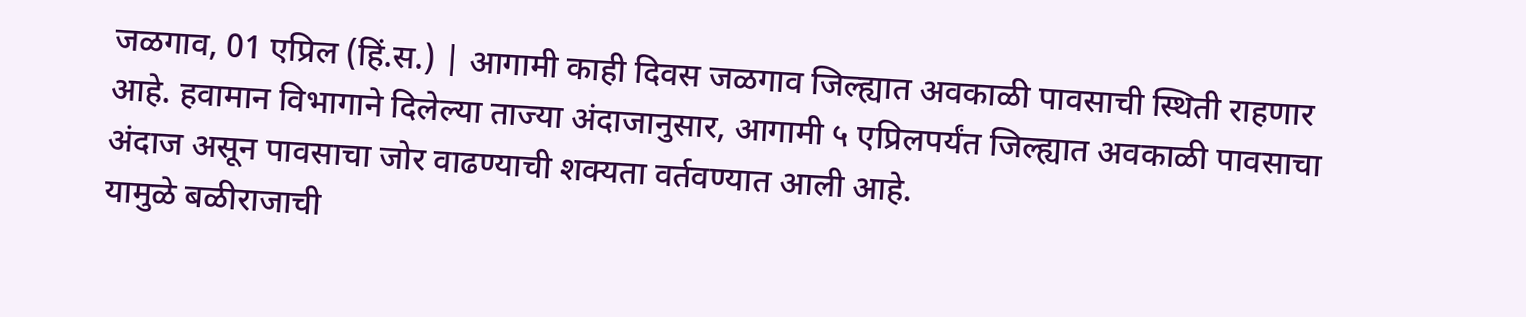जळगाव, 01 एप्रिल (हिं.स.) | आगामी काही दिवस जळगाव जिल्ह्यात अवकाळी पावसाची स्थिती राहणार आहे. हवामान विभागाने दिलेल्या ताज्या अंदाजानुसार, आगामी ५ एप्रिलपर्यंत जिल्ह्यात अवकाळी पावसाचा अंदाज असून पावसाचा जोर वाढण्याची शक्यता वर्तवण्यात आली आहे.
यामुळे बळीराजाची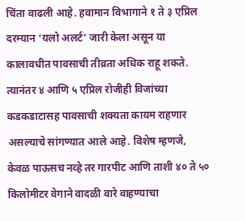चिंता वाढली आहे. हवामान विभागाने १ ते ३ एप्रिल दरम्यान ‘यलो अलर्ट’ जारी केला असून या कालावधीत पावसाची तीव्रता अधिक राहू शकते. त्यानंतर ४ आणि ५ एप्रिल रोजीही विजांच्या कडकडाटासह पावसाची शक्यता कायम राहणार असल्याचे सांगण्यात आले आहे. विशेष म्हणजे, केवळ पाऊसच नव्हे तर गारपीट आणि ताशी ४० ते ५० किलोमीटर वेगाने वादळी वारे वाहण्याचा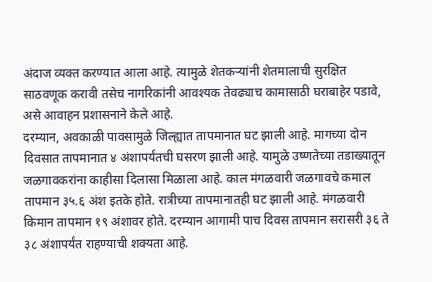अंदाज व्यक्त करण्यात आला आहे. त्यामुळे शेतकऱ्यांनी शेतमालाची सुरक्षित साठवणूक करावी तसेच नागरिकांनी आवश्यक तेवढ्याच कामासाठी घराबाहेर पडावे, असे आवाहन प्रशासनाने केले आहे.
दरम्यान, अवकाळी पावसामुळे जिल्ह्यात तापमानात घट झाली आहे. मागच्या दोन दिवसात तापमानात ४ अंशापर्यंतची घसरण झाली आहे. यामुळे उष्णतेच्या तडाख्यातून जळगावकरांना काहीसा दिलासा मिळाला आहे. काल मंगळवारी जळगावचे कमाल तापमान ३५.६ अंश इतके होते. रात्रीच्या तापमानातही घट झाली आहे. मंगळवारी किमान तापमान १९ अंशावर होते. दरम्यान आगामी पाच दिवस तापमान सरासरी ३६ ते ३८ अंशापर्यंत राहण्याची शक्यता आहे.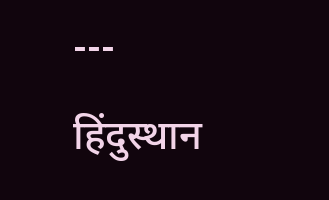---
हिंदुस्थान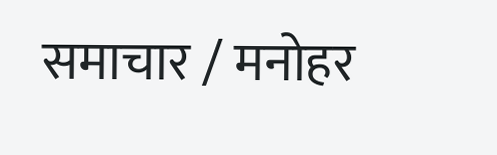समाचार / मनोहर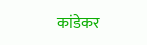कांडेकर